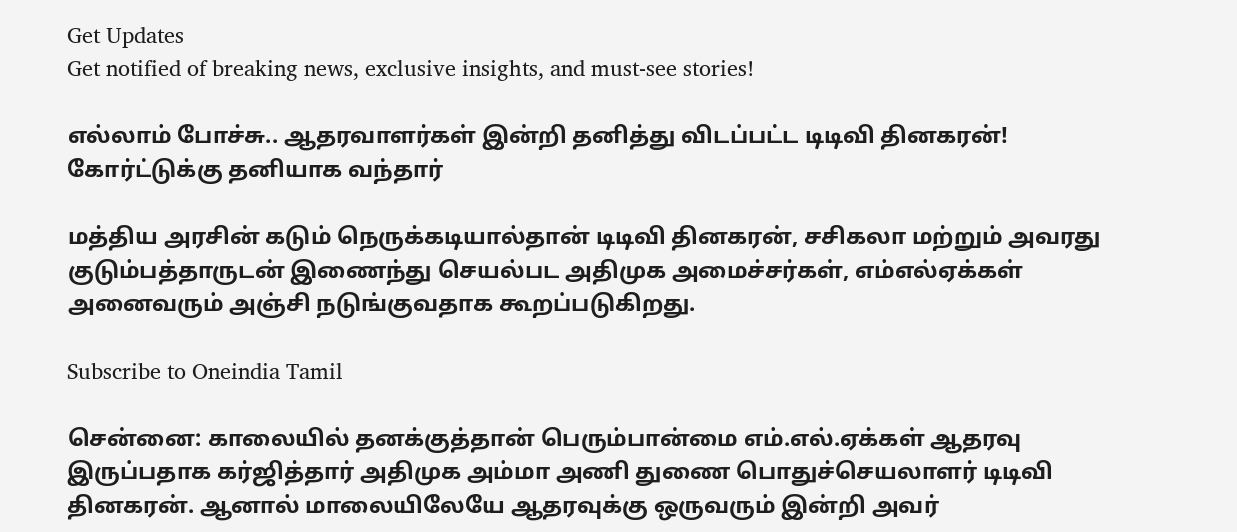Get Updates
Get notified of breaking news, exclusive insights, and must-see stories!

எல்லாம் போச்சு.. ஆதரவாளர்கள் இன்றி தனித்து விடப்பட்ட டிடிவி தினகரன்! கோர்ட்டுக்கு தனியாக வந்தார்

மத்திய அரசின் கடும் நெருக்கடியால்தான் டிடிவி தினகரன், சசிகலா மற்றும் அவரது குடும்பத்தாருடன் இணைந்து செயல்பட அதிமுக அமைச்சர்கள், எம்எல்ஏக்கள் அனைவரும் அஞ்சி நடுங்குவதாக கூறப்படுகிறது.

Subscribe to Oneindia Tamil

சென்னை: காலையில் தனக்குத்தான் பெரும்பான்மை எம்.எல்.ஏக்கள் ஆதரவு இருப்பதாக கர்ஜித்தார் அதிமுக அம்மா அணி துணை பொதுச்செயலாளர் டிடிவி தினகரன். ஆனால் மாலையிலேயே ஆதரவுக்கு ஒருவரும் இன்றி அவர்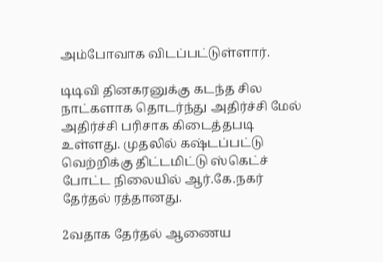அம்போவாக விடப்பட்டுள்ளார்.

டிடிவி தினகரனுக்கு கடந்த சில நாட்களாக தொடர்ந்து அதிர்ச்சி மேல் அதிர்ச்சி பரிசாக கிடைத்தபடி உள்ளது. முதலில் கஷ்டப்பட்டு வெற்றிக்கு திட்டமிட்டு ஸ்கெட்ச் போட்ட நிலையில் ஆர்.கே.நகர் தேர்தல் ரத்தானது.

2வதாக தேர்தல் ஆணைய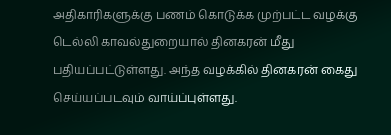அதிகாரிகளுக்கு பணம் கொடுக்க முற்பட்ட வழக்கு டெல்லி காவல்துறையால் தினகரன் மீது பதியப்பட்டுள்ளது. அந்த வழக்கில் தினகரன் கைது செய்யப்படவும் வாய்ப்புள்ளது.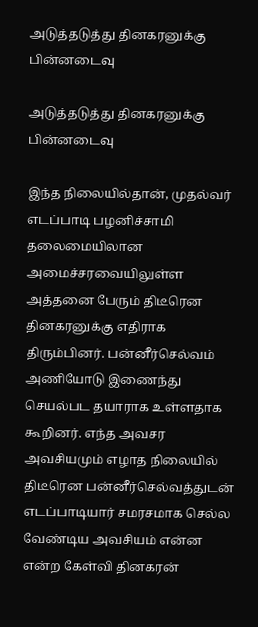அடுத்தடுத்து தினகரனுக்கு பின்னடைவு

அடுத்தடுத்து தினகரனுக்கு பின்னடைவு

இந்த நிலையில்தான், முதல்வர் எடப்பாடி பழனிச்சாமி தலைமையிலான அமைச்சரவையிலுள்ள அத்தனை பேரும் திடீரென தினகரனுக்கு எதிராக திரும்பினர். பன்னீர்செல்வம் அணியோடு இணைந்து செயல்பட தயாராக உள்ளதாக கூறினர். எந்த அவசர அவசியமும் எழாத நிலையில் திடீரென பன்னீர்செல்வத்துடன் எடப்பாடியார் சமரசமாக செல்ல வேண்டிய அவசியம் என்ன என்ற கேள்வி தினகரன்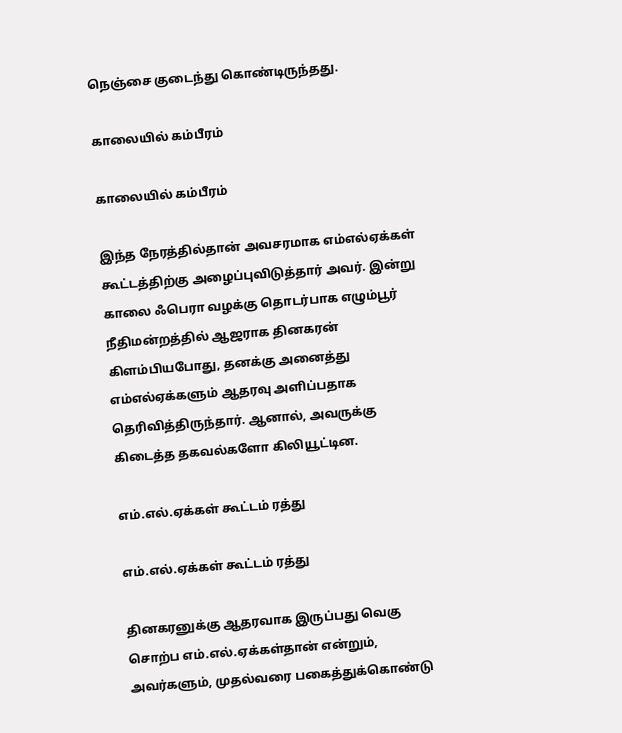நெஞ்சை குடைந்து கொண்டிருந்தது.

காலையில் கம்பீரம்

காலையில் கம்பீரம்

இந்த நேரத்தில்தான் அவசரமாக எம்எல்ஏக்கள் கூட்டத்திற்கு அழைப்புவிடுத்தார் அவர். இன்று காலை ஃபெரா வழக்கு தொடர்பாக எழும்பூர் நீதிமன்றத்தில் ஆஜராக தினகரன் கிளம்பியபோது, தனக்கு அனைத்து எம்எல்ஏக்களும் ஆதரவு அளிப்பதாக தெரிவித்திருந்தார். ஆனால், அவருக்கு கிடைத்த தகவல்களோ கிலியூட்டின.

எம்.எல்.ஏக்கள் கூட்டம் ரத்து

எம்.எல்.ஏக்கள் கூட்டம் ரத்து

தினகரனுக்கு ஆதரவாக இருப்பது வெகு சொற்ப எம்.எல்.ஏக்கள்தான் என்றும், அவர்களும், முதல்வரை பகைத்துக்கொண்டு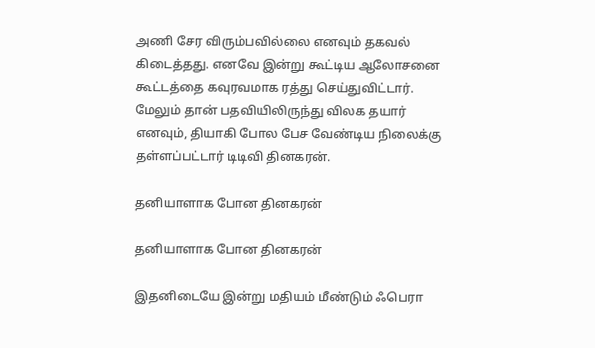அணி சேர விரும்பவில்லை எனவும் தகவல் கிடைத்தது. எனவே இன்று கூட்டிய ஆலோசனை கூட்டத்தை கவுரவமாக ரத்து செய்துவிட்டார். மேலும் தான் பதவியிலிருந்து விலக தயார் எனவும், தியாகி போல பேச வேண்டிய நிலைக்கு தள்ளப்பட்டார் டிடிவி தினகரன்.

தனியாளாக போன தினகரன்

தனியாளாக போன தினகரன்

இதனிடையே இன்று மதியம் மீண்டும் ஃபெரா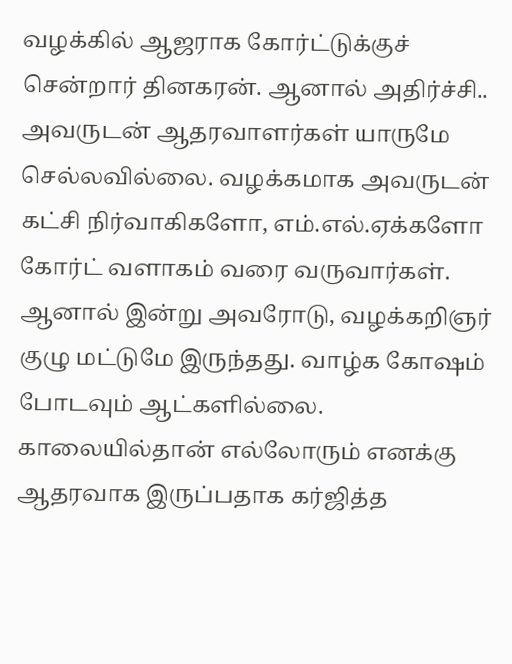வழக்கில் ஆஜராக கோர்ட்டுக்குச் சென்றார் தினகரன். ஆனால் அதிர்ச்சி.. அவருடன் ஆதரவாளர்கள் யாருமே செல்லவில்லை. வழக்கமாக அவருடன் கட்சி நிர்வாகிகளோ, எம்.எல்.ஏக்களோ கோர்ட் வளாகம் வரை வருவார்கள். ஆனால் இன்று அவரோடு, வழக்கறிஞர் குழு மட்டுமே இருந்தது. வாழ்க கோஷம் போடவும் ஆட்களில்லை. காலையில்தான் எல்லோரும் எனக்கு ஆதரவாக இருப்பதாக கர்ஜித்த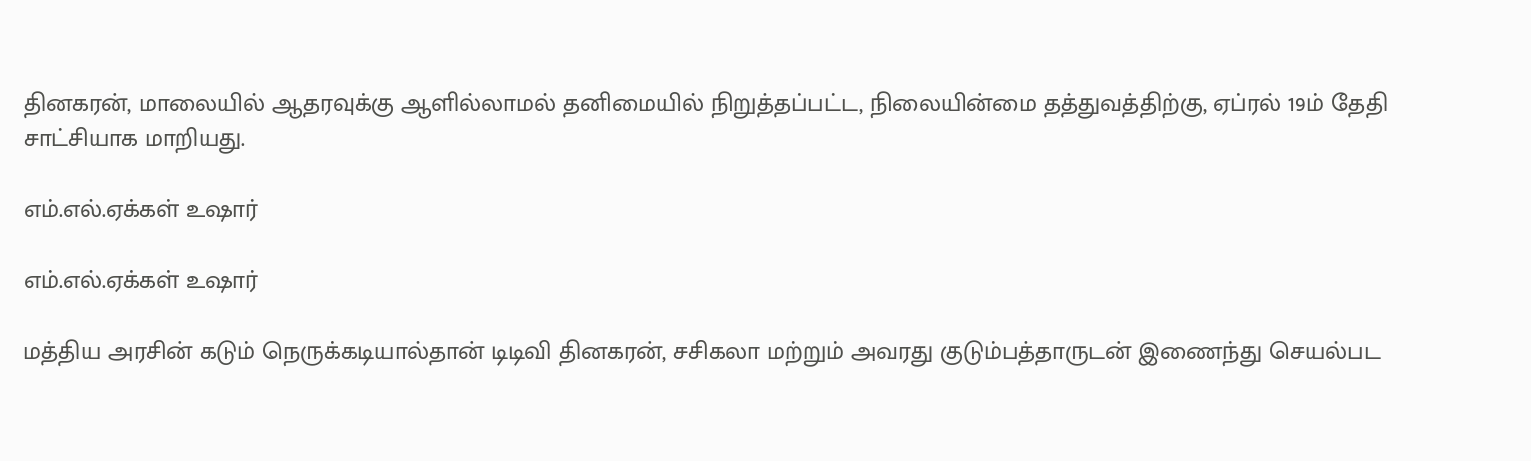தினகரன், மாலையில் ஆதரவுக்கு ஆளில்லாமல் தனிமையில் நிறுத்தப்பட்ட, நிலையின்மை தத்துவத்திற்கு, ஏப்ரல் 19ம் தேதி சாட்சியாக மாறியது.

எம்.எல்.ஏக்கள் உஷார்

எம்.எல்.ஏக்கள் உஷார்

மத்திய அரசின் கடும் நெருக்கடியால்தான் டிடிவி தினகரன், சசிகலா மற்றும் அவரது குடும்பத்தாருடன் இணைந்து செயல்பட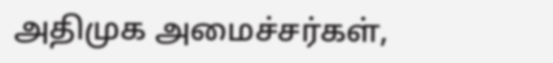அதிமுக அமைச்சர்கள்,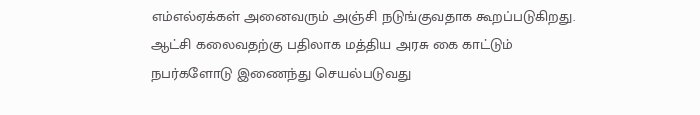எம்எல்ஏக்கள் அனைவரும் அஞ்சி நடுங்குவதாக கூறப்படுகிறது. ஆட்சி கலைவதற்கு பதிலாக மத்திய அரசு கை காட்டும் நபர்களோடு இணைந்து செயல்படுவது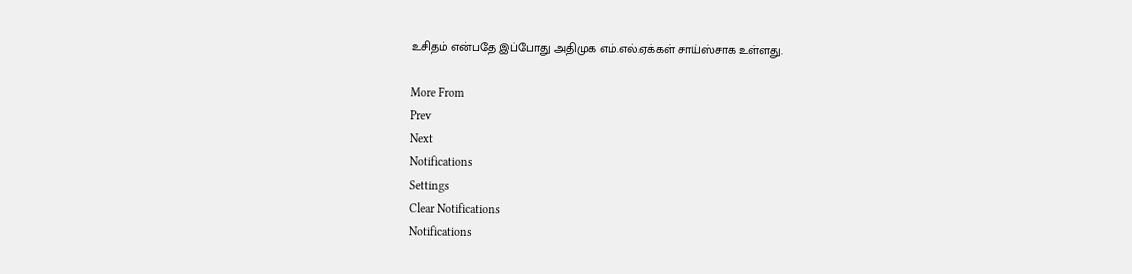உசிதம் என்பதே இப்போது அதிமுக எம்.எல்.ஏக்கள் சாய்ஸ்சாக உள்ளது.

More From
Prev
Next
Notifications
Settings
Clear Notifications
Notifications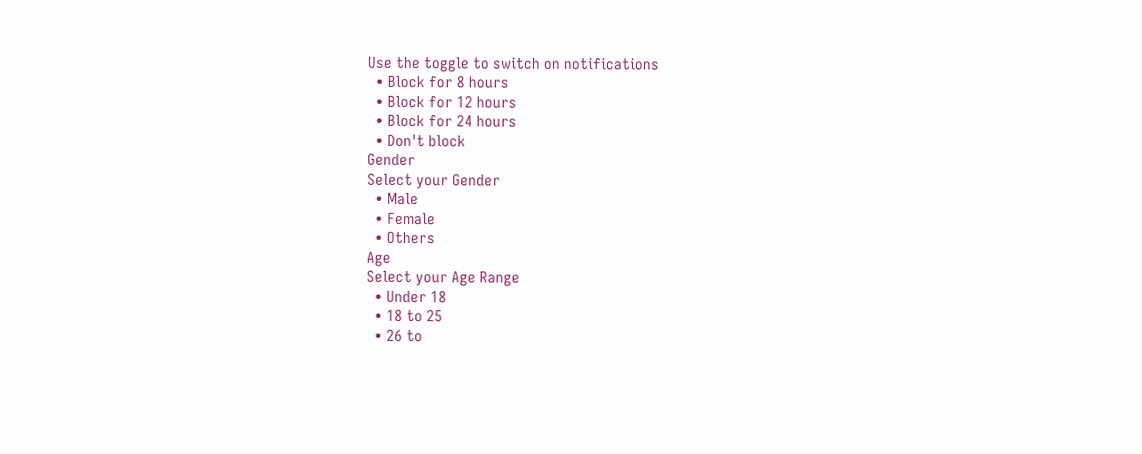Use the toggle to switch on notifications
  • Block for 8 hours
  • Block for 12 hours
  • Block for 24 hours
  • Don't block
Gender
Select your Gender
  • Male
  • Female
  • Others
Age
Select your Age Range
  • Under 18
  • 18 to 25
  • 26 to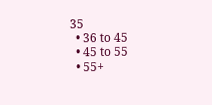35
  • 36 to 45
  • 45 to 55
  • 55+